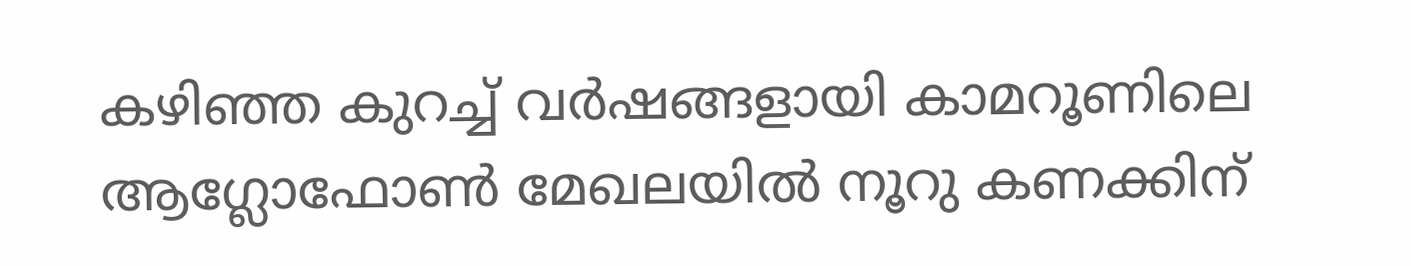കഴിഞ്ഞ കുറച്ച് വർഷങ്ങളായി കാമറൂണിലെ ആഗ്ലോഫോൺ മേഖലയിൽ നൂറു കണക്കിന്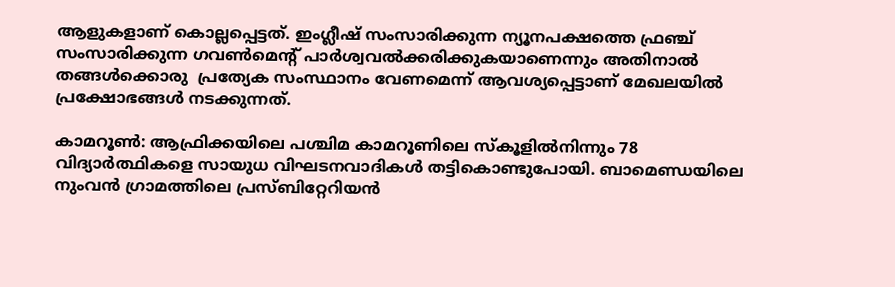ആളുകളാണ് കൊല്ലപ്പെട്ടത്. ഇംഗ്ലീഷ് സംസാരിക്കുന്ന ന്യൂനപക്ഷത്തെ ഫ്രഞ്ച് സംസാരിക്കുന്ന ഗവൺമെന്റ് പാർശ്വവൽക്കരിക്കുകയാണെന്നും അതിനാൽ തങ്ങൾക്കൊരു  പ്രത്യേക സംസ്ഥാനം വേണമെന്ന് ആവശ്യപ്പെട്ടാണ് മേഖലയിൽ പ്രക്ഷോഭങ്ങൾ നടക്കുന്നത്.

കാമറൂൺ: ആഫ്രിക്കയിലെ പശ്ചിമ കാമറൂണിലെ സ്കൂളിൽനിന്നും 78 വിദ്യാർത്ഥികളെ സായുധ വിഘടനവാദികൾ തട്ടികൊണ്ടുപോയി. ബാമെണ്ഡയിലെ നുംവൻ ഗ്രാമത്തിലെ പ്രസ്ബിറ്റേറിയൻ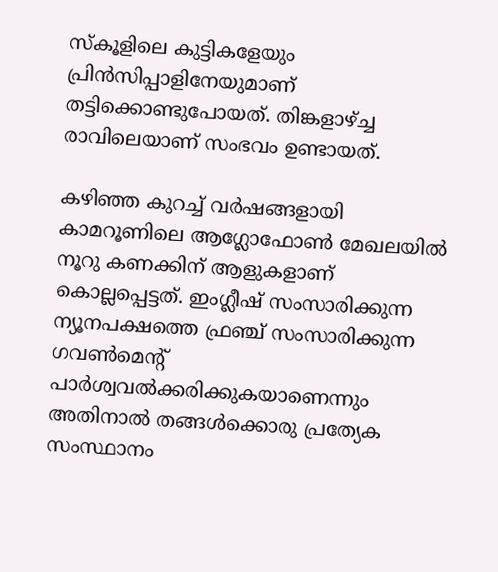സ്കൂളിലെ കുട്ടികളേയും പ്രിൻസിപ്പാളിനേയുമാണ് തട്ടിക്കൊണ്ടുപോയത്. തിങ്കളാഴ്ച്ച രാവിലെയാണ് സംഭവം ഉണ്ടായത്.

കഴിഞ്ഞ കുറച്ച് വർഷങ്ങളായി കാമറൂണിലെ ആഗ്ലോഫോൺ മേഖലയിൽ നൂറു കണക്കിന് ആളുകളാണ് കൊല്ലപ്പെട്ടത്. ഇംഗ്ലീഷ് സംസാരിക്കുന്ന ന്യൂനപക്ഷത്തെ ഫ്രഞ്ച് സംസാരിക്കുന്ന ഗവൺമെന്റ് പാർശ്വവൽക്കരിക്കുകയാണെന്നും അതിനാൽ തങ്ങൾക്കൊരു പ്രത്യേക സംസ്ഥാനം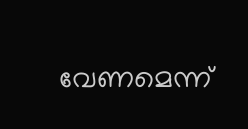വേണമെന്ന്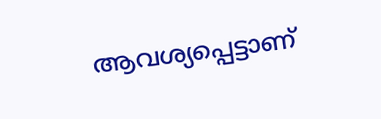ആവശ്യപ്പെട്ടാണ്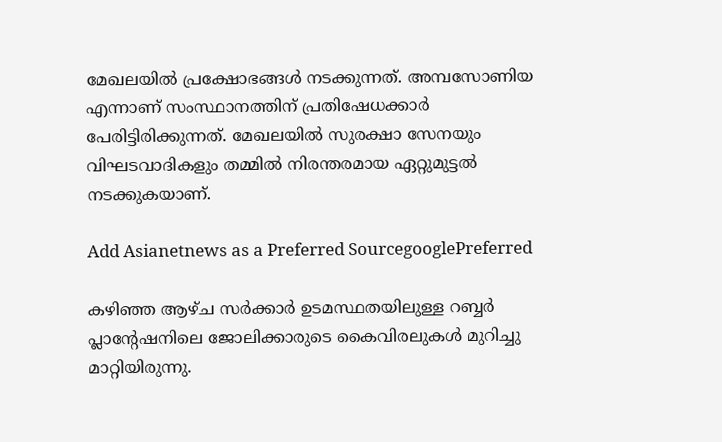മേഖലയിൽ പ്രക്ഷോഭങ്ങൾ നടക്കുന്നത്. അമ്പസോണിയ എന്നാണ് സംസ്ഥാനത്തിന് പ്രതിഷേധക്കാർ പേരിട്ടിരിക്കുന്നത്. മേഖലയിൽ സുരക്ഷാ സേനയും വിഘടവാദികളും തമ്മിൽ നിരന്തരമായ ഏറ്റുമുട്ടൽ നടക്കുകയാണ്.

Add Asianetnews as a Preferred SourcegooglePreferred

കഴിഞ്ഞ ആഴ്ച സർക്കാർ ഉടമസ്ഥതയിലുള്ള റബ്ബർ പ്ലാന്റേഷനിലെ ജോലിക്കാരുടെ കൈവിരലുകൾ മുറിച്ചു മാറ്റിയിരുന്നു.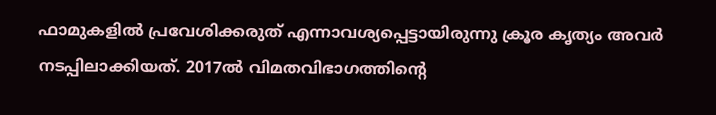ഫാമുകളിൽ പ്രവേശിക്കരുത് എന്നാവശ്യപ്പെട്ടായിരുന്നു ക്രൂര കൃത്യം അവർ നടപ്പിലാക്കിയത്. 2017ല്‍ വിമതവിഭാഗത്തിന്റെ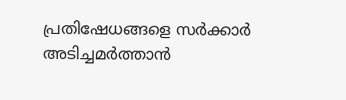പ്രതിഷേധങ്ങളെ സര്‍ക്കാര്‍ അടിച്ചമര്‍ത്താന്‍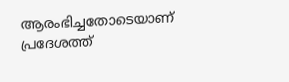ആരംഭിച്ചതോടെയാണ് പ്രദേശത്ത്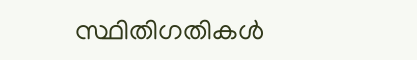സ്ഥിതിഗതികള്‍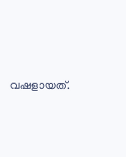വഷളായത്.